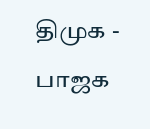திமுக - பாஜக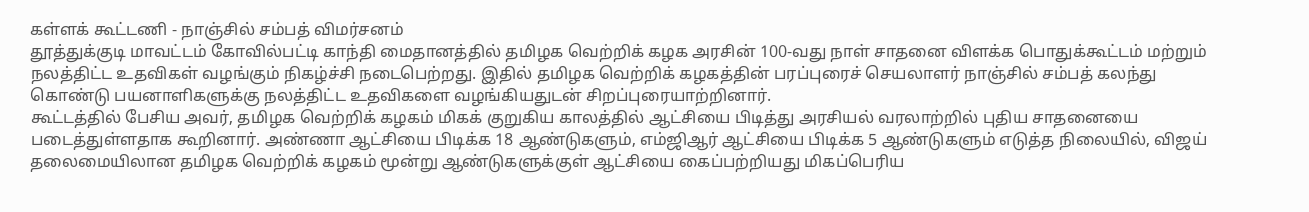கள்ளக் கூட்டணி - நாஞ்சில் சம்பத் விமர்சனம்
தூத்துக்குடி மாவட்டம் கோவில்பட்டி காந்தி மைதானத்தில் தமிழக வெற்றிக் கழக அரசின் 100-வது நாள் சாதனை விளக்க பொதுக்கூட்டம் மற்றும் நலத்திட்ட உதவிகள் வழங்கும் நிகழ்ச்சி நடைபெற்றது. இதில் தமிழக வெற்றிக் கழகத்தின் பரப்புரைச் செயலாளர் நாஞ்சில் சம்பத் கலந்து கொண்டு பயனாளிகளுக்கு நலத்திட்ட உதவிகளை வழங்கியதுடன் சிறப்புரையாற்றினார்.
கூட்டத்தில் பேசிய அவர், தமிழக வெற்றிக் கழகம் மிகக் குறுகிய காலத்தில் ஆட்சியை பிடித்து அரசியல் வரலாற்றில் புதிய சாதனையை படைத்துள்ளதாக கூறினார். அண்ணா ஆட்சியை பிடிக்க 18 ஆண்டுகளும், எம்ஜிஆர் ஆட்சியை பிடிக்க 5 ஆண்டுகளும் எடுத்த நிலையில், விஜய் தலைமையிலான தமிழக வெற்றிக் கழகம் மூன்று ஆண்டுகளுக்குள் ஆட்சியை கைப்பற்றியது மிகப்பெரிய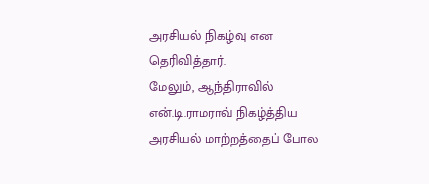அரசியல் நிகழ்வு என தெரிவித்தார்.
மேலும், ஆந்திராவில் என்.டி.ராமராவ் நிகழ்த்திய அரசியல் மாற்றத்தைப் போல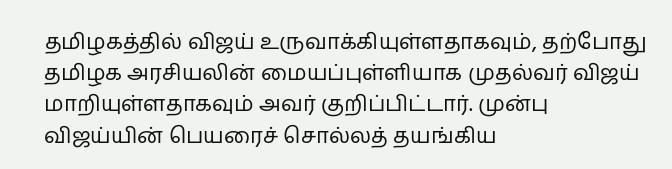தமிழகத்தில் விஜய் உருவாக்கியுள்ளதாகவும், தற்போது தமிழக அரசியலின் மையப்புள்ளியாக முதல்வர் விஜய் மாறியுள்ளதாகவும் அவர் குறிப்பிட்டார். முன்பு விஜய்யின் பெயரைச் சொல்லத் தயங்கிய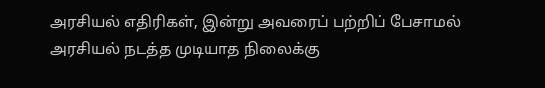அரசியல் எதிரிகள், இன்று அவரைப் பற்றிப் பேசாமல் அரசியல் நடத்த முடியாத நிலைக்கு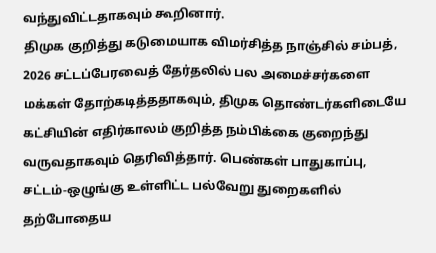வந்துவிட்டதாகவும் கூறினார்.
திமுக குறித்து கடுமையாக விமர்சித்த நாஞ்சில் சம்பத், 2026 சட்டப்பேரவைத் தேர்தலில் பல அமைச்சர்களை மக்கள் தோற்கடித்ததாகவும், திமுக தொண்டர்களிடையே கட்சியின் எதிர்காலம் குறித்த நம்பிக்கை குறைந்து வருவதாகவும் தெரிவித்தார். பெண்கள் பாதுகாப்பு, சட்டம்-ஒழுங்கு உள்ளிட்ட பல்வேறு துறைகளில் தற்போதைய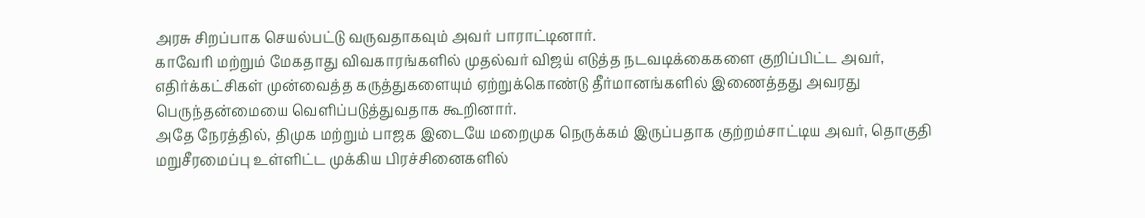அரசு சிறப்பாக செயல்பட்டு வருவதாகவும் அவர் பாராட்டினார்.
காவேரி மற்றும் மேகதாது விவகாரங்களில் முதல்வர் விஜய் எடுத்த நடவடிக்கைகளை குறிப்பிட்ட அவர், எதிர்க்கட்சிகள் முன்வைத்த கருத்துகளையும் ஏற்றுக்கொண்டு தீர்மானங்களில் இணைத்தது அவரது பெருந்தன்மையை வெளிப்படுத்துவதாக கூறினார்.
அதே நேரத்தில், திமுக மற்றும் பாஜக இடையே மறைமுக நெருக்கம் இருப்பதாக குற்றம்சாட்டிய அவர், தொகுதி மறுசீரமைப்பு உள்ளிட்ட முக்கிய பிரச்சினைகளில்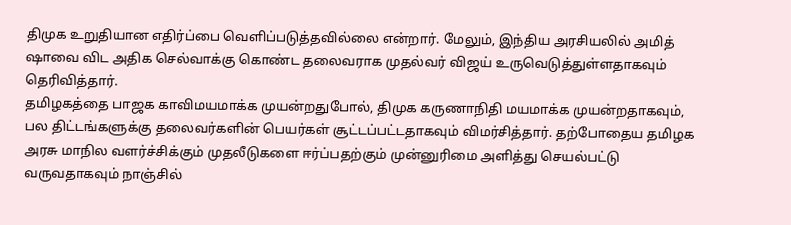திமுக உறுதியான எதிர்ப்பை வெளிப்படுத்தவில்லை என்றார். மேலும், இந்திய அரசியலில் அமித் ஷாவை விட அதிக செல்வாக்கு கொண்ட தலைவராக முதல்வர் விஜய் உருவெடுத்துள்ளதாகவும் தெரிவித்தார்.
தமிழகத்தை பாஜக காவிமயமாக்க முயன்றதுபோல், திமுக கருணாநிதி மயமாக்க முயன்றதாகவும், பல திட்டங்களுக்கு தலைவர்களின் பெயர்கள் சூட்டப்பட்டதாகவும் விமர்சித்தார். தற்போதைய தமிழக அரசு மாநில வளர்ச்சிக்கும் முதலீடுகளை ஈர்ப்பதற்கும் முன்னுரிமை அளித்து செயல்பட்டு வருவதாகவும் நாஞ்சில்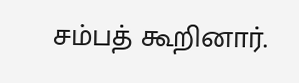சம்பத் கூறினார்.